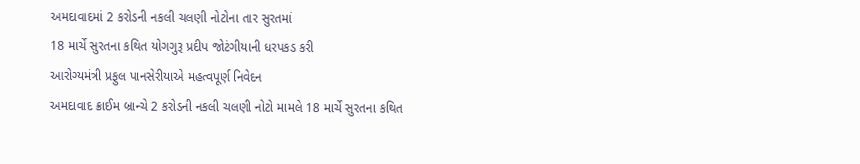અમદાવાદમાં 2 કરોડની નકલી ચલણી નોટોના તાર સુરતમાં
18 માર્ચે સુરતના કથિત યોગગુરૂ પ્રદીપ જોટંગીયાની ધરપકડ કરી
આરોગ્યમંત્રી પ્રફુલ પાનસેરીયાએ મહત્વપૂર્ણ નિવેદન
અમદાવાદ ક્રાઈમ બ્રાન્ચે 2 કરોડની નકલી ચલણી નોટો મામલે 18 માર્ચે સુરતના કથિત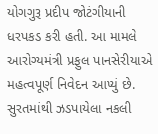યોગગુરૂ પ્રદીપ જોટંગીયાની ધરપકડ કરી હતી. આ મામલે આરોગ્યમંત્રી પ્રફુલ પાનસેરીયાએ મહત્વપૂર્ણ નિવેદન આપ્યું છે.
સુરતમાંથી ઝડપાયેલા નકલી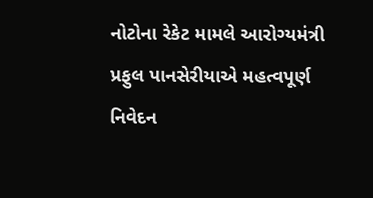નોટોના રેકેટ મામલે આરોગ્યમંત્રી પ્રફુલ પાનસેરીયાએ મહત્વપૂર્ણ નિવેદન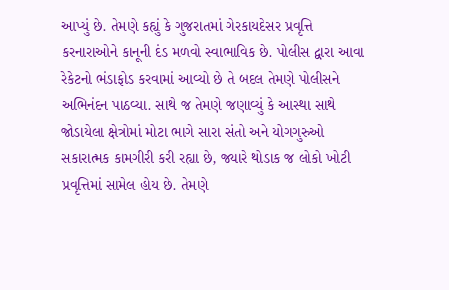આપ્યું છે. તેમણે કહ્યું કે ગુજરાતમાં ગેરકાયદેસર પ્રવૃત્તિ કરનારાઓને કાનૂની દંડ મળવો સ્વાભાવિક છે. પોલીસ દ્વારા આવા રેકેટનો ભંડાફોડ કરવામાં આવ્યો છે તે બદલ તેમણે પોલીસને અભિનંદન પાઠવ્યા. સાથે જ તેમણે જણાવ્યું કે આસ્થા સાથે જોડાયેલા ક્ષેત્રોમાં મોટા ભાગે સારા સંતો અને યોગગુરુઓ સકારાત્મક કામગીરી કરી રહ્યા છે, જ્યારે થોડાક જ લોકો ખોટી પ્રવૃત્તિમાં સામેલ હોય છે. તેમણે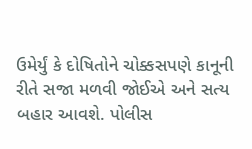ઉમેર્યું કે દોષિતોને ચોક્કસપણે કાનૂની રીતે સજા મળવી જોઈએ અને સત્ય બહાર આવશે. પોલીસ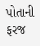પોતાની ફરજ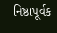નિષ્ઠાપૂર્વક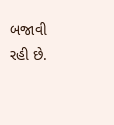બજાવી રહી છે.